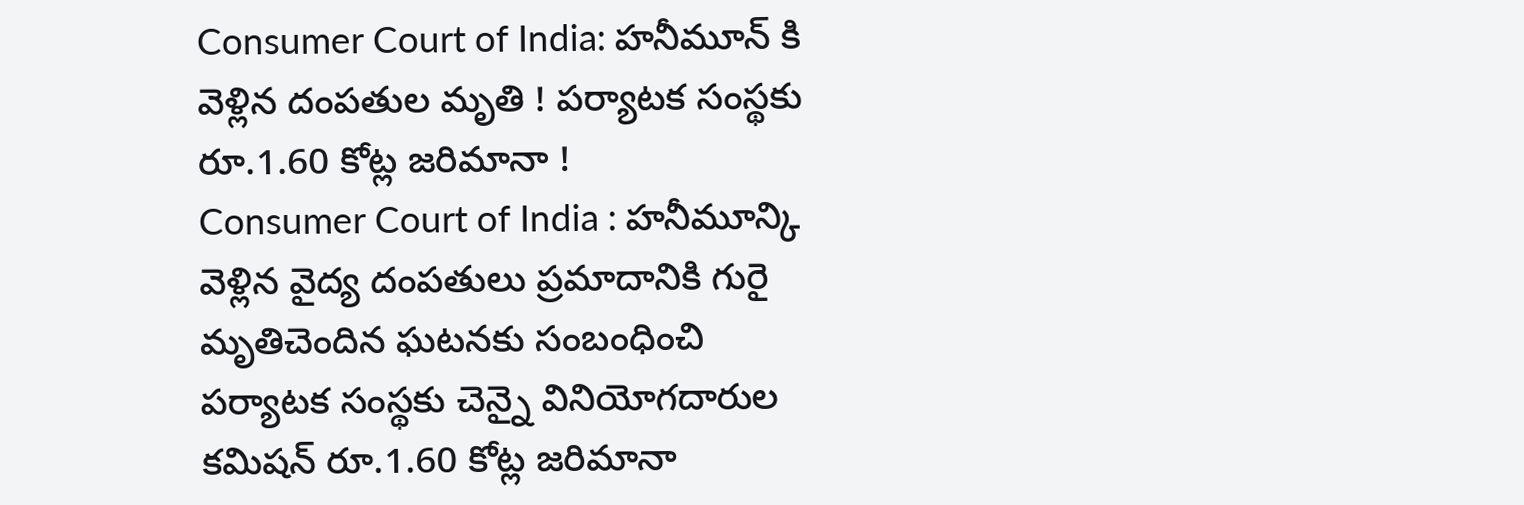Consumer Court of India: హనీమూన్ కి వెళ్లిన దంపతుల మృతి ! పర్యాటక సంస్థకు రూ.1.60 కోట్ల జరిమానా !
Consumer Court of India : హనీమూన్కి వెళ్లిన వైద్య దంపతులు ప్రమాదానికి గురై మృతిచెందిన ఘటనకు సంబంధించి పర్యాటక సంస్థకు చెన్నై వినియోగదారుల కమిషన్ రూ.1.60 కోట్ల జరిమానా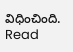విధించింది.
Read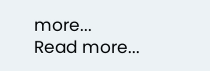more...
Read more...